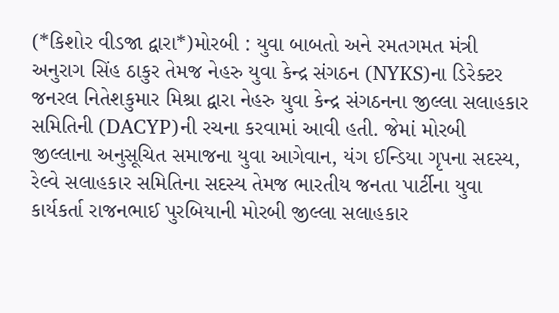(*કિશોર વીડજા દ્વારા*)મોરબી : યુવા બાબતો અને રમતગમત મંત્રી અનુરાગ સિંહ ઠાકુર તેમજ નેહરુ યુવા કેન્દ્ર સંગઠન (NYKS)ના ડિરેક્ટર જનરલ નિતેશકુમાર મિશ્રા દ્વારા નેહરુ યુવા કેન્દ્ર સંગઠનના જીલ્લા સલાહકાર સમિતિની (DACYP)ની રચના કરવામાં આવી હતી. જેમાં મોરબી જીલ્લાના અનુસૂચિત સમાજના યુવા આગેવાન, યંગ ઈન્ડિયા ગૃપના સદસ્ય, રેલ્વે સલાહકાર સમિતિના સદસ્ય તેમજ ભારતીય જનતા પાર્ટીના યુવા કાર્યકર્તા રાજનભાઈ પુરબિયાની મોરબી જીલ્લા સલાહકાર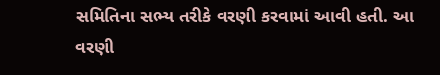સમિતિના સભ્ય તરીકે વરણી કરવામાં આવી હતી. આ વરણી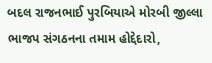બદલ રાજનભાઈ પુરબિયાએ મોરબી જીલ્લા ભાજપ સંગઠનના તમામ હોદ્દેદારો,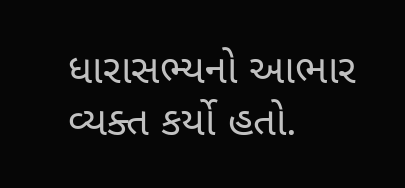ધારાસભ્યનો આભાર વ્યક્ત કર્યો હતો.